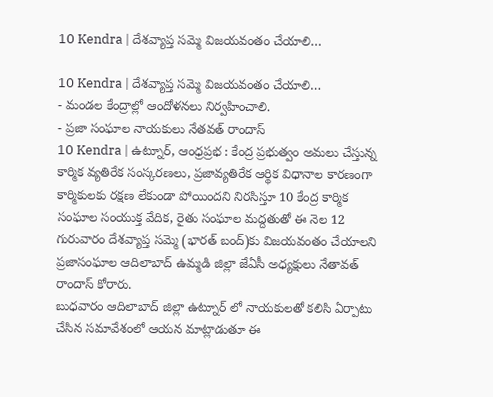10 Kendra | దేశవ్యాప్త సమ్మె విజయవంతం చేయాలి…

10 Kendra | దేశవ్యాప్త సమ్మె విజయవంతం చేయాలి…
- మండల కేంద్రాల్లో ఆందోళనలు నిర్వహించాలి.
- ప్రజా సంఘాల నాయకులు నేతవత్ రాందాస్
10 Kendra | ఉట్నూర్, ఆంధ్రప్రభ : కేంద్ర ప్రభుత్వం అమలు చేస్తున్న కార్మిక వ్యతిరేక సంస్కరణలు, ప్రజావ్యతిరేక ఆర్థిక విధానాల కారణంగా కార్మికులకు రక్షణ లేకుండా పోయిందని నిరసిస్తూ 10 కేంద్ర కార్మిక సంఘాల సంయుక్త వేదిక, రైతు సంఘాల మద్దతుతో ఈ నెల 12 గురువారం దేశవ్యాప్త సమ్మె (భారత్ బంద్)కు విజయవంతం చేయాలని ప్రజాసంఘాల ఆదిలాబాద్ ఉమ్మడి జిల్లా జేఏసీ అధ్యక్షులు నేతావత్ రాందాస్ కోరారు.
బుధవారం ఆదిలాబాద్ జిల్లా ఉట్నూర్ లో నాయకులతో కలిసి ఏర్పాటు చేసిన సమావేశంలో ఆయన మాట్లాడుతూ ఈ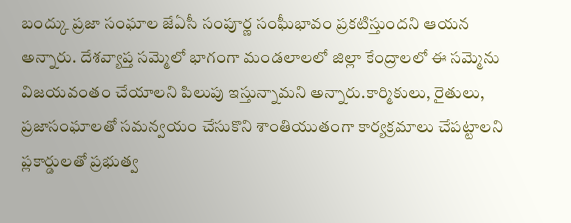బంద్కు ప్రజా సంఘాల జేఏసీ సంపూర్ణ సంఘీభావం ప్రకటిస్తుందని ఆయన అన్నారు. దేశవ్యాప్త సమ్మెలో భాగంగా మండలాలలో జిల్లా కేంద్రాలలో ఈ సమ్మెను విజయవంతం చేయాలని పిలుపు ఇస్తున్నామని అన్నారు.కార్మికులు, రైతులు, ప్రజాసంఘాలతో సమన్వయం చేసుకొని శాంతియుతంగా కార్యక్రమాలు చేపట్టాలని ప్లకార్డులతో ప్రభుత్వ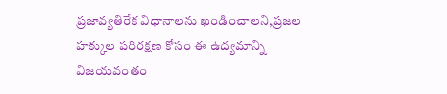ప్రజావ్యతిరేక విధానాలను ఖండించాలని,ప్రజల హక్కుల పరిరక్షణ కోసం ఈ ఉద్యమాన్ని విజయవంతం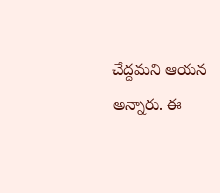చేద్దమని ఆయన అన్నారు. ఈ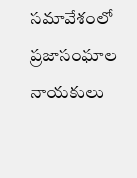సమావేశంలో ప్రజాసంఘాల నాయకులు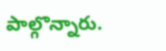పాల్గొన్నారు.